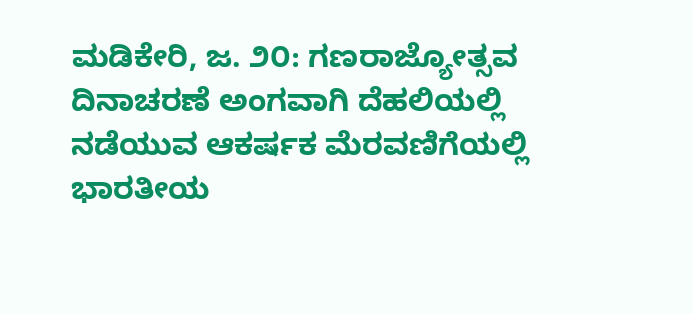ಮಡಿಕೇರಿ, ಜ. ೨೦: ಗಣರಾಜ್ಯೋತ್ಸವ ದಿನಾಚರಣೆ ಅಂಗವಾಗಿ ದೆಹಲಿಯಲ್ಲಿ ನಡೆಯುವ ಆಕರ್ಷಕ ಮೆರವಣಿಗೆಯಲ್ಲಿ ಭಾರತೀಯ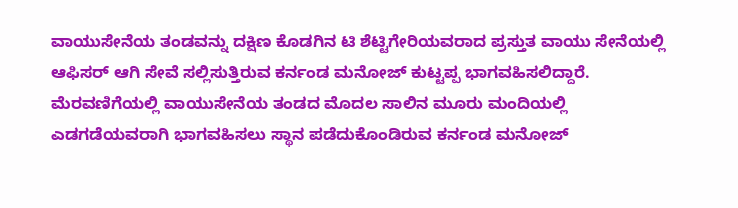ವಾಯುಸೇನೆಯ ತಂಡವನ್ನು ದಕ್ಷಿಣ ಕೊಡಗಿನ ಟಿ ಶೆಟ್ಟಿಗೇರಿಯವರಾದ ಪ್ರಸ್ತುತ ವಾಯು ಸೇನೆಯಲ್ಲಿ ಆಫಿಸರ್ ಆಗಿ ಸೇವೆ ಸಲ್ಲಿಸುತ್ತಿರುವ ಕರ್ನಂಡ ಮನೋಜ್ ಕುಟ್ಟಪ್ಪ ಭಾಗವಹಿಸಲಿದ್ದಾರೆ.
ಮೆರವಣಿಗೆಯಲ್ಲಿ ವಾಯುಸೇನೆಯ ತಂಡದ ಮೊದಲ ಸಾಲಿನ ಮೂರು ಮಂದಿಯಲ್ಲಿ ಎಡಗಡೆಯವರಾಗಿ ಭಾಗವಹಿಸಲು ಸ್ಥಾನ ಪಡೆದುಕೊಂಡಿರುವ ಕರ್ನಂಡ ಮನೋಜ್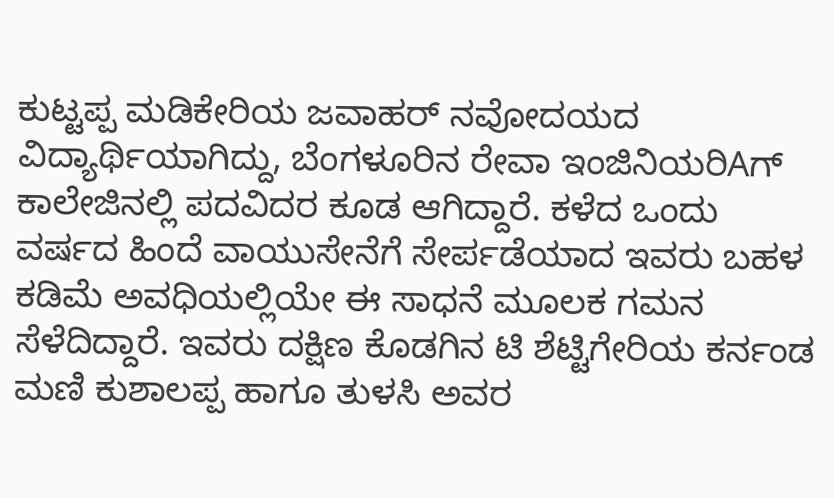ಕುಟ್ಟಪ್ಪ ಮಡಿಕೇರಿಯ ಜವಾಹರ್ ನವೋದಯದ ವಿದ್ಯಾರ್ಥಿಯಾಗಿದ್ದು, ಬೆಂಗಳೂರಿನ ರೇವಾ ಇಂಜಿನಿಯರಿAಗ್ ಕಾಲೇಜಿನಲ್ಲಿ ಪದವಿದರ ಕೂಡ ಆಗಿದ್ದಾರೆ. ಕಳೆದ ಒಂದು ವರ್ಷದ ಹಿಂದೆ ವಾಯುಸೇನೆಗೆ ಸೇರ್ಪಡೆಯಾದ ಇವರು ಬಹಳ ಕಡಿಮೆ ಅವಧಿಯಲ್ಲಿಯೇ ಈ ಸಾಧನೆ ಮೂಲಕ ಗಮನ ಸೆಳೆದಿದ್ದಾರೆ. ಇವರು ದಕ್ಷಿಣ ಕೊಡಗಿನ ಟಿ ಶೆಟ್ಟಿಗೇರಿಯ ಕರ್ನಂಡ ಮಣಿ ಕುಶಾಲಪ್ಪ ಹಾಗೂ ತುಳಸಿ ಅವರ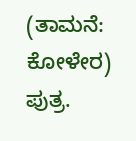(ತಾಮನೆ: ಕೋಳೇರ) ಪುತ್ರ.